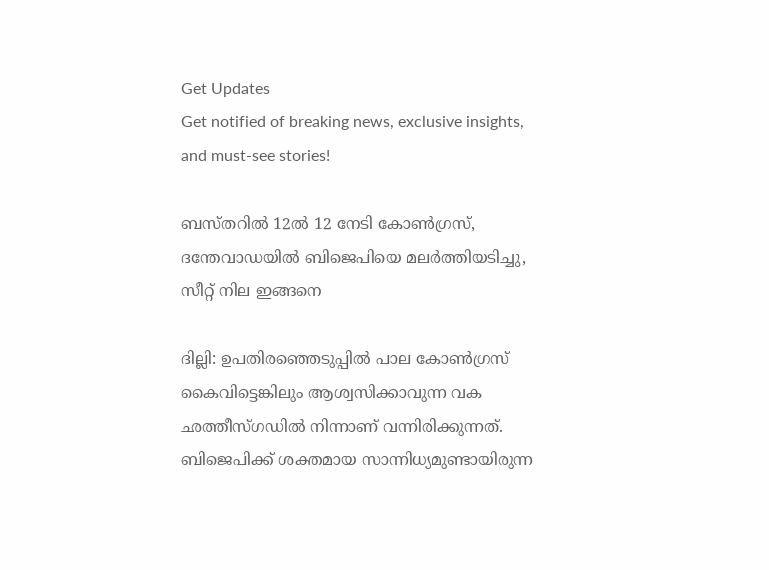Get Updates
Get notified of breaking news, exclusive insights, and must-see stories!

ബസ്തറില്‍ 12ല്‍ 12 നേടി കോണ്‍ഗ്രസ്, ദന്തേവാഡയില്‍ ബിജെപിയെ മലര്‍ത്തിയടിച്ചു, സീറ്റ് നില ഇങ്ങനെ

ദില്ലി: ഉപതിരഞ്ഞെടുപ്പില്‍ പാല കോണ്‍ഗ്രസ് കൈവിട്ടെങ്കിലും ആശ്വസിക്കാവുന്ന വക ഛത്തീസ്ഗഡില്‍ നിന്നാണ് വന്നിരിക്കുന്നത്. ബിജെപിക്ക് ശക്തമായ സാന്നിധ്യമുണ്ടായിരുന്ന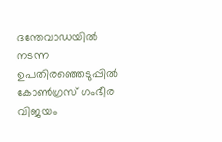ദന്തേവാഡയില്‍ നടന്ന ഉപതിരഞ്ഞെടുപ്പില്‍ കോണ്‍ഗ്രസ് ഗംഭീര വിജയം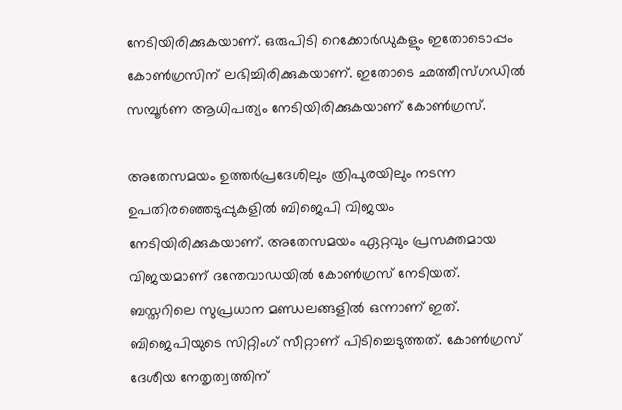നേടിയിരിക്കുകയാണ്. ഒരുപിടി റെക്കോര്‍ഡുകളും ഇതോടൊപ്പം കോണ്‍ഗ്രസിന് ലഭിച്ചിരിക്കുകയാണ്. ഇതോടെ ഛത്തീസ്ഗഡില്‍ സമ്പൂര്‍ണ ആധിപത്യം നേടിയിരിക്കുകയാണ് കോണ്‍ഗ്രസ്.

അതേസമയം ഉത്തര്‍പ്രദേശിലും ത്രിപുരയിലും നടന്ന ഉപതിരഞ്ഞെടുപ്പുകളില്‍ ബിജെപി വിജയം നേടിയിരിക്കുകയാണ്. അതേസമയം ഏറ്റവും പ്രസക്തമായ വിജയമാണ് ദന്തേവാഡയില്‍ കോണ്‍ഗ്രസ് നേടിയത്. ബസ്തറിലെ സുപ്രധാന മണ്ഡലങ്ങളില്‍ ഒന്നാണ് ഇത്. ബിജെപിയുടെ സിറ്റിംഗ് സീറ്റാണ് പിടിച്ചെടുത്തത്. കോണ്‍ഗ്രസ് ദേശീയ നേതൃത്വത്തിന്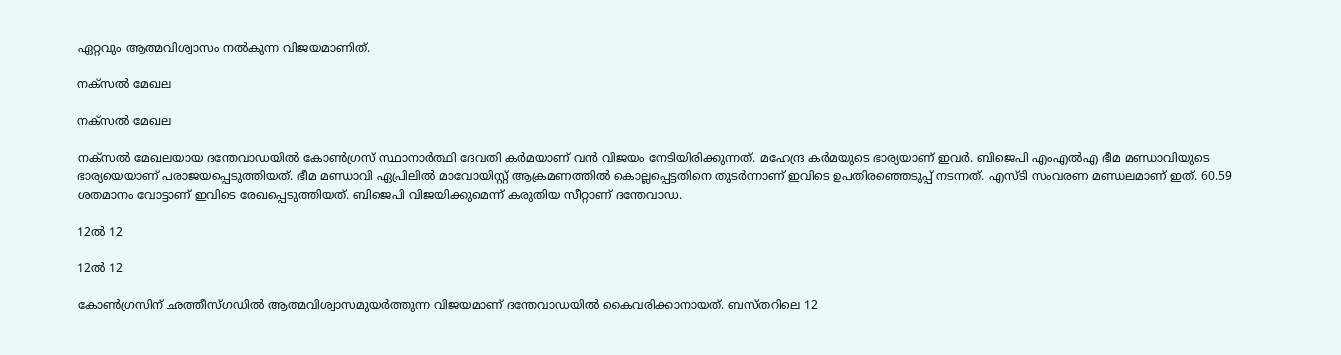ഏറ്റവും ആത്മവിശ്വാസം നല്‍കുന്ന വിജയമാണിത്.

നക്‌സല്‍ മേഖല

നക്‌സല്‍ മേഖല

നക്‌സല്‍ മേഖലയായ ദന്തേവാഡയില്‍ കോണ്‍ഗ്രസ് സ്ഥാനാര്‍ത്ഥി ദേവതി കര്‍മയാണ് വന്‍ വിജയം നേടിയിരിക്കുന്നത്. മഹേന്ദ്ര കര്‍മയുടെ ഭാര്യയാണ് ഇവര്‍. ബിജെപി എംഎല്‍എ ഭീമ മണ്ഡാവിയുടെ ഭാര്യയെയാണ് പരാജയപ്പെടുത്തിയത്. ഭീമ മണ്ഡാവി ഏപ്രിലില്‍ മാവോയിസ്റ്റ് ആക്രമണത്തില്‍ കൊല്ലപ്പെട്ടതിനെ തുടര്‍ന്നാണ് ഇവിടെ ഉപതിരഞ്ഞെടുപ്പ് നടന്നത്. എസ്ടി സംവരണ മണ്ഡലമാണ് ഇത്. 60.59 ശതമാനം വോട്ടാണ് ഇവിടെ രേഖപ്പെടുത്തിയത്. ബിജെപി വിജയിക്കുമെന്ന് കരുതിയ സീറ്റാണ് ദന്തേവാഡ.

12ല്‍ 12

12ല്‍ 12

കോണ്‍ഗ്രസിന് ഛത്തീസ്ഗഡില്‍ ആത്മവിശ്വാസമുയര്‍ത്തുന്ന വിജയമാണ് ദന്തേവാഡയില്‍ കൈവരിക്കാനായത്. ബസ്തറിലെ 12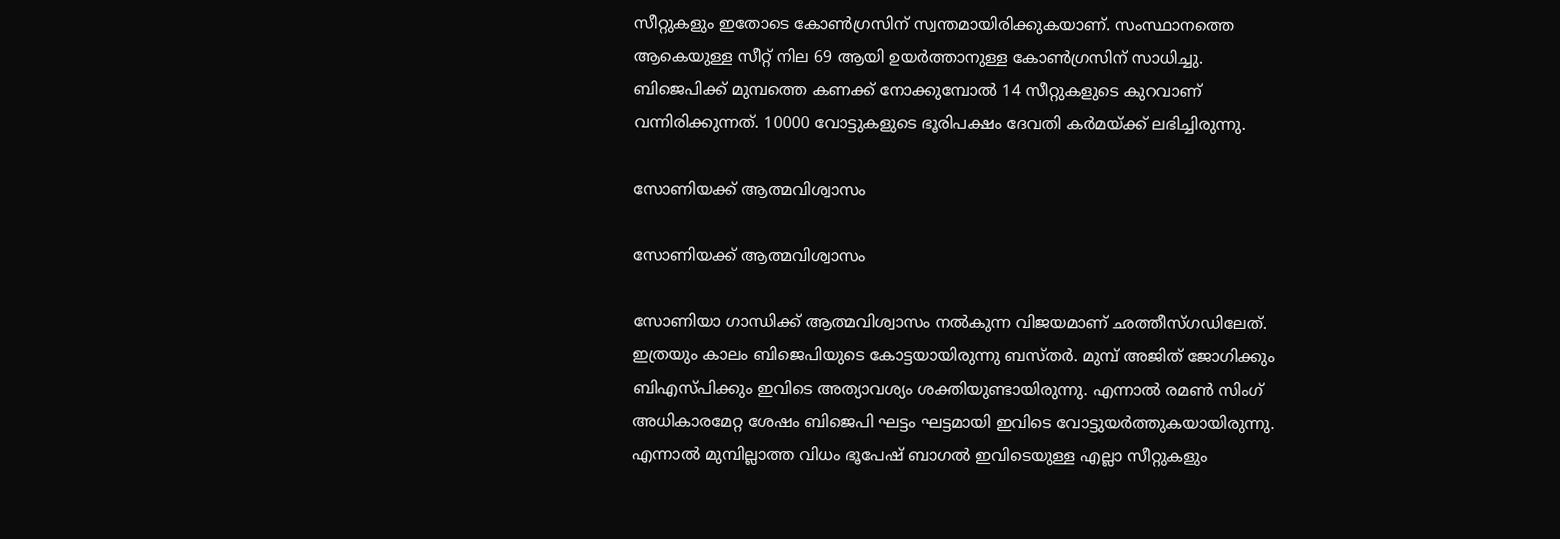സീറ്റുകളും ഇതോടെ കോണ്‍ഗ്രസിന് സ്വന്തമായിരിക്കുകയാണ്. സംസ്ഥാനത്തെ ആകെയുള്ള സീറ്റ് നില 69 ആയി ഉയര്‍ത്താനുള്ള കോണ്‍ഗ്രസിന് സാധിച്ചു. ബിജെപിക്ക് മുമ്പത്തെ കണക്ക് നോക്കുമ്പോല്‍ 14 സീറ്റുകളുടെ കുറവാണ് വന്നിരിക്കുന്നത്. 10000 വോട്ടുകളുടെ ഭൂരിപക്ഷം ദേവതി കര്‍മയ്ക്ക് ലഭിച്ചിരുന്നു.

സോണിയക്ക് ആത്മവിശ്വാസം

സോണിയക്ക് ആത്മവിശ്വാസം

സോണിയാ ഗാന്ധിക്ക് ആത്മവിശ്വാസം നല്‍കുന്ന വിജയമാണ് ഛത്തീസ്ഗഡിലേത്. ഇത്രയും കാലം ബിജെപിയുടെ കോട്ടയായിരുന്നു ബസ്തര്‍. മുമ്പ് അജിത് ജോഗിക്കും ബിഎസ്പിക്കും ഇവിടെ അത്യാവശ്യം ശക്തിയുണ്ടായിരുന്നു. എന്നാല്‍ രമണ്‍ സിംഗ് അധികാരമേറ്റ ശേഷം ബിജെപി ഘട്ടം ഘട്ടമായി ഇവിടെ വോട്ടുയര്‍ത്തുകയായിരുന്നു. എന്നാല്‍ മുമ്പില്ലാത്ത വിധം ഭൂപേഷ് ബാഗല്‍ ഇവിടെയുള്ള എല്ലാ സീറ്റുകളും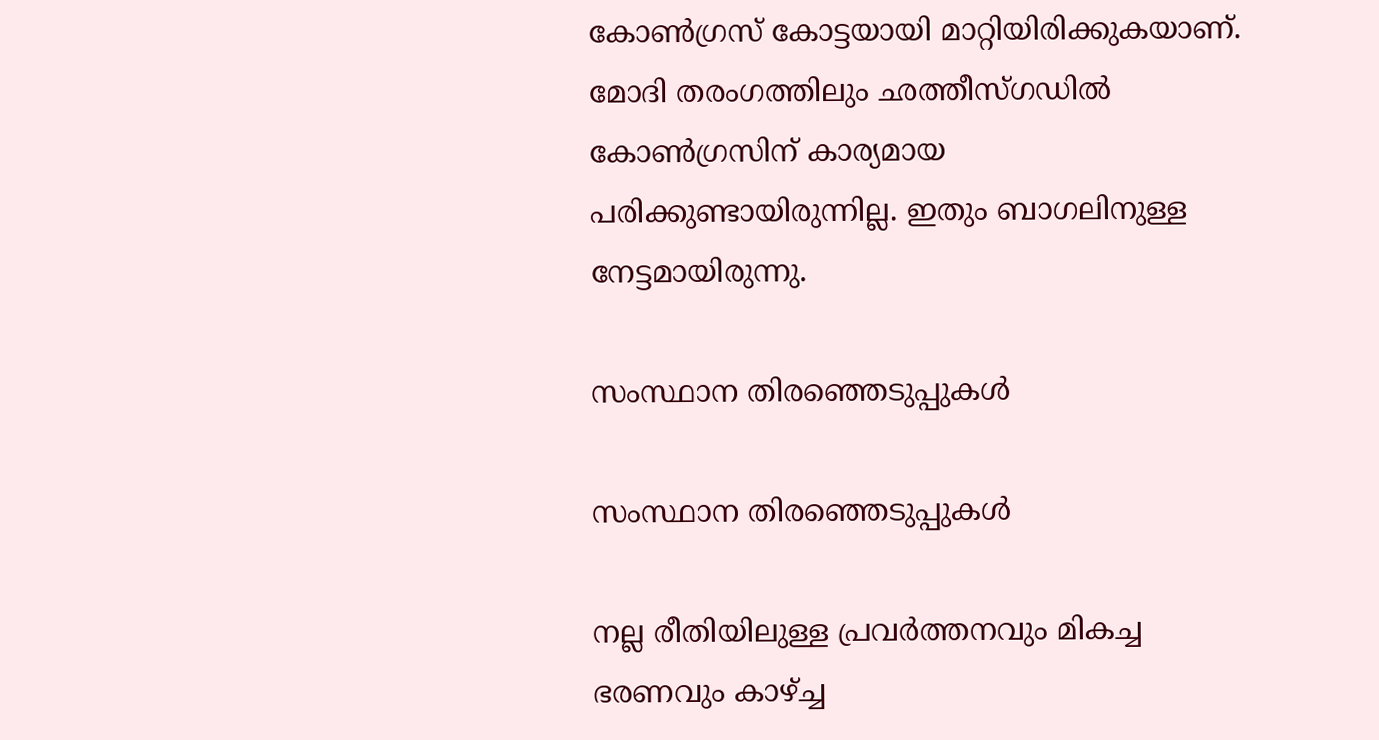കോണ്‍ഗ്രസ് കോട്ടയായി മാറ്റിയിരിക്കുകയാണ്. മോദി തരംഗത്തിലും ഛത്തീസ്ഗഡില്‍ കോണ്‍ഗ്രസിന് കാര്യമായ പരിക്കുണ്ടായിരുന്നില്ല. ഇതും ബാഗലിനുള്ള നേട്ടമായിരുന്നു.

സംസ്ഥാന തിരഞ്ഞെടുപ്പുകള്‍

സംസ്ഥാന തിരഞ്ഞെടുപ്പുകള്‍

നല്ല രീതിയിലുള്ള പ്രവര്‍ത്തനവും മികച്ച ഭരണവും കാഴ്ച്ച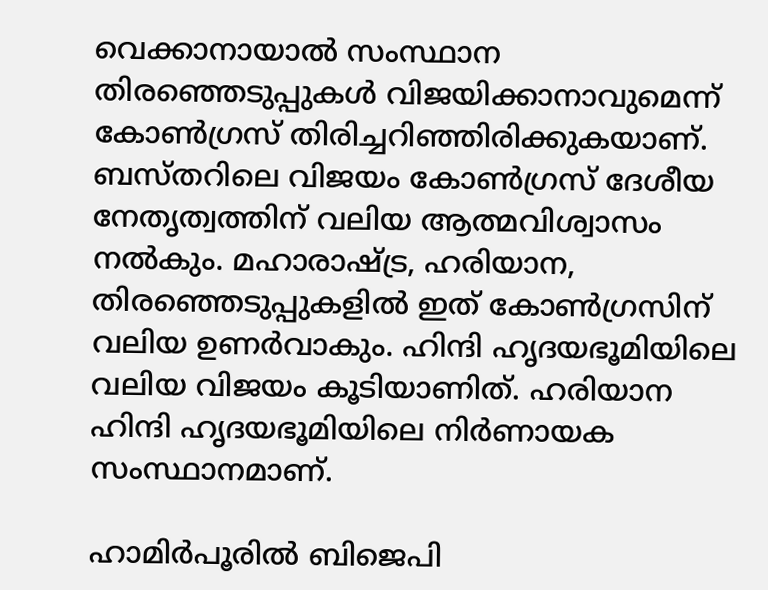വെക്കാനായാല്‍ സംസ്ഥാന തിരഞ്ഞെടുപ്പുകള്‍ വിജയിക്കാനാവുമെന്ന് കോണ്‍ഗ്രസ് തിരിച്ചറിഞ്ഞിരിക്കുകയാണ്. ബസ്തറിലെ വിജയം കോണ്‍ഗ്രസ് ദേശീയ നേതൃത്വത്തിന് വലിയ ആത്മവിശ്വാസം നല്‍കും. മഹാരാഷ്ട്ര, ഹരിയാന, തിരഞ്ഞെടുപ്പുകളില്‍ ഇത് കോണ്‍ഗ്രസിന് വലിയ ഉണര്‍വാകും. ഹിന്ദി ഹൃദയഭൂമിയിലെ വലിയ വിജയം കൂടിയാണിത്. ഹരിയാന ഹിന്ദി ഹൃദയഭൂമിയിലെ നിര്‍ണായക സംസ്ഥാനമാണ്.

ഹാമിര്‍പൂരില്‍ ബിജെപി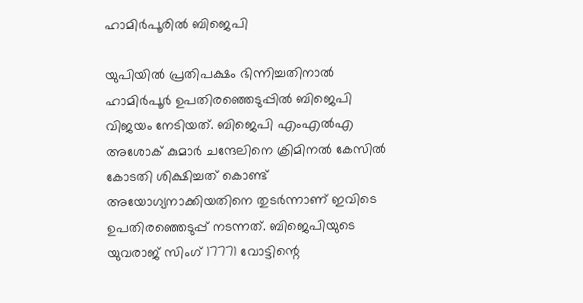ഹാമിര്‍പൂരില്‍ ബിജെപി

യുപിയില്‍ പ്രതിപക്ഷം ഭിന്നിച്ചതിനാല്‍ ഹാമിര്‍പൂര്‍ ഉപതിരഞ്ഞെടുപ്പില്‍ ബിജെപി വിജയം നേടിയത്. ബിജെപി എംഎല്‍എ അശോക് കുമാര്‍ ചന്ദേലിനെ ക്രിമിനല്‍ കേസില്‍ കോടതി ശിക്ഷിച്ചത് കൊണ്ട് അയോഗ്യനാക്കിയതിനെ തുടര്‍ന്നാണ് ഇവിടെ ഉപതിരഞ്ഞെടുപ്പ് നടന്നത്. ബിജെപിയുടെ യുവരാജ് സിംഗ് 17771 വോട്ടിന്റെ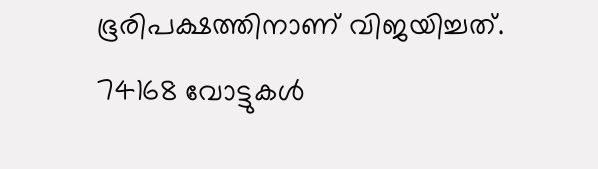ഭൂരിപക്ഷത്തിനാണ് വിജയിച്ചത്. 74168 വോട്ടുകള്‍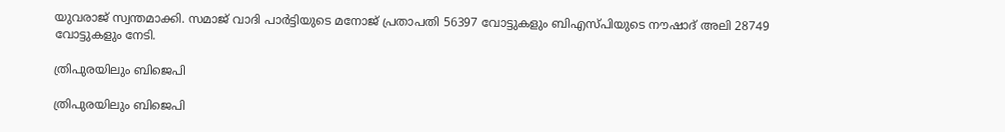യുവരാജ് സ്വന്തമാക്കി. സമാജ് വാദി പാര്‍ട്ടിയുടെ മനോജ് പ്രതാപതി 56397 വോട്ടുകളും ബിഎസ്പിയുടെ നൗഷാദ് അലി 28749 വോട്ടുകളും നേടി.

ത്രിപുരയിലും ബിജെപി

ത്രിപുരയിലും ബിജെപി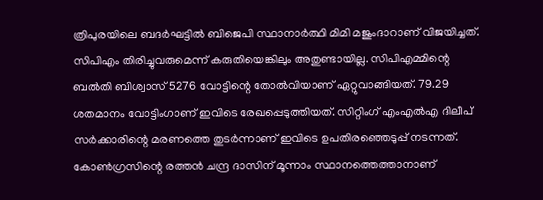ത്രിപുരയിലെ ബദര്‍ഘട്ടില്‍ ബിജെപി സ്ഥാനാര്‍ത്ഥി മിമി മജുംദാറാണ് വിജയിച്ചത്. സിപിഎം തിരിച്ചുവരുമെന്ന് കരുതിയെങ്കിലും അതുണ്ടായില്ല. സിപിഎമ്മിന്റെ ബല്‍തി ബിശ്വാസ് 5276 വോട്ടിന്റെ തോല്‍വിയാണ് ഏറ്റുവാങ്ങിയത്. 79.29 ശതമാനം വോട്ടിംഗാണ് ഇവിടെ രേഖപ്പെടുത്തിയത്. സിറ്റിംഗ് എംഎല്‍എ ദിലീപ് സര്‍ക്കാരിന്റെ മരണത്തെ തുടര്‍ന്നാണ് ഇവിടെ ഉപതിരഞ്ഞെടുപ്പ് നടന്നത്. കോണ്‍ഗ്രസിന്റെ രത്തന്‍ ചന്ദ്ര ദാസിന് മൂന്നാം സ്ഥാനത്തെത്താനാണ്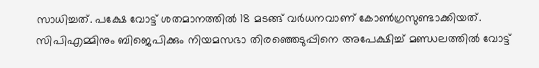സാധിച്ചത്. പക്ഷേ വോട്ട് ശതമാനത്തില്‍ 18 മടങ്ങ് വര്‍ധനവാണ് കോണ്‍ഗ്രസുണ്ടാക്കിയത്. സിപിഎമ്മിനും ബിജെപിക്കും നിയമസഭാ തിരഞ്ഞെടുപ്പിനെ അപേക്ഷിച്ച് മണ്ഡലത്തില്‍ വോട്ട്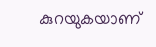കുറയുകയാണ്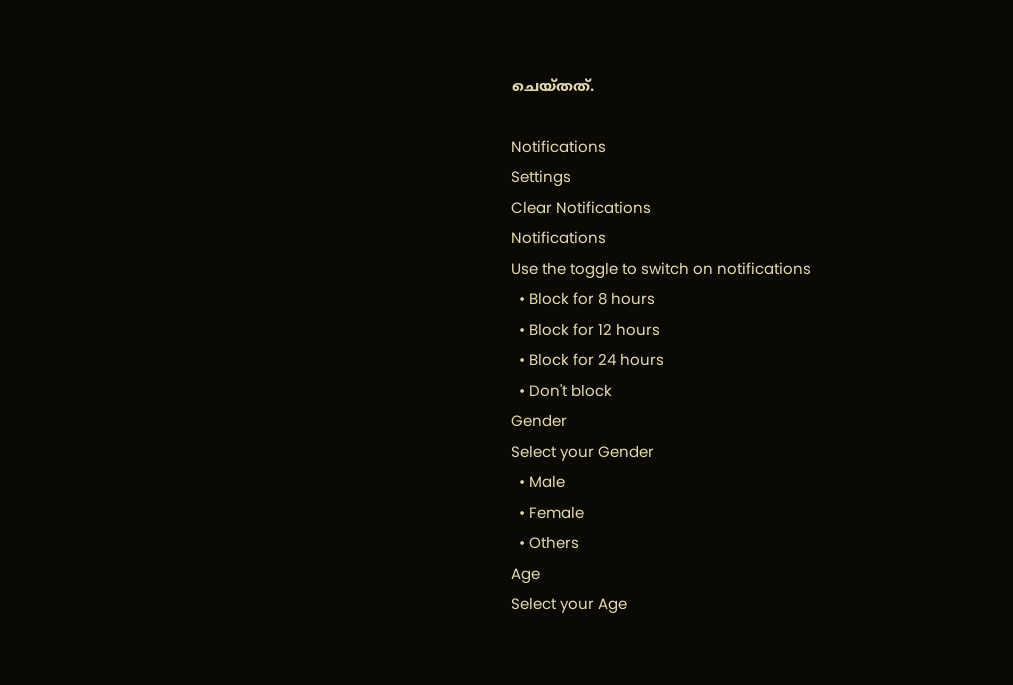ചെയ്തത്.

Notifications
Settings
Clear Notifications
Notifications
Use the toggle to switch on notifications
  • Block for 8 hours
  • Block for 12 hours
  • Block for 24 hours
  • Don't block
Gender
Select your Gender
  • Male
  • Female
  • Others
Age
Select your Age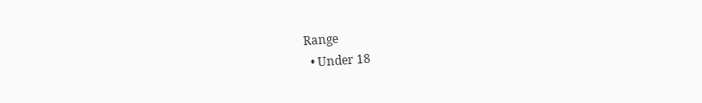Range
  • Under 18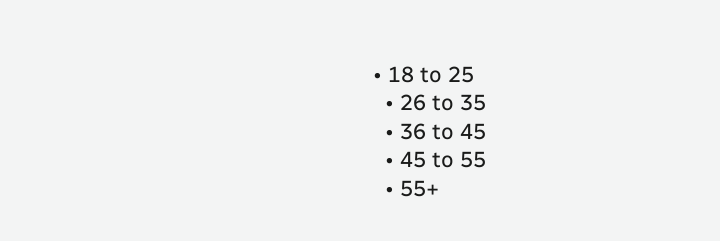• 18 to 25
  • 26 to 35
  • 36 to 45
  • 45 to 55
  • 55+